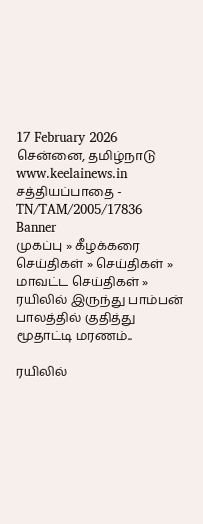17 February 2026 சென்னை, தமிழ்நாடு
www.keelainews.in
சத்தியப்பாதை - TN/TAM/2005/17836
Banner
முகப்பு » கீழக்கரை செய்திகள் » செய்திகள் » மாவட்ட செய்திகள் » ரயிலில் இருந்து பாம்பன் பாலத்தில் குதித்து மூதாட்டி மரணம்..

ரயிலில்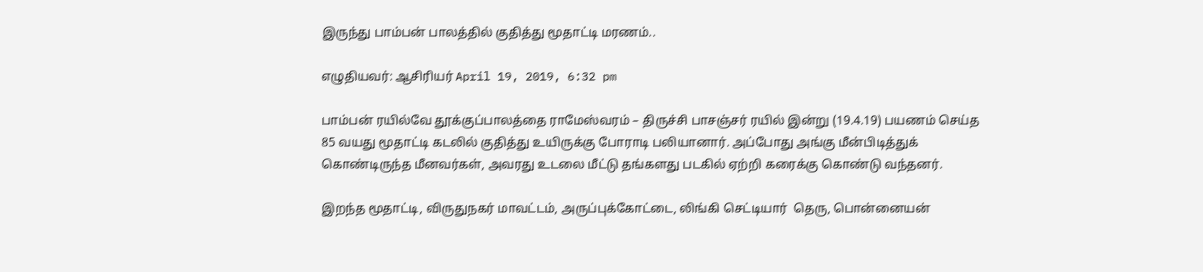இருந்து பாம்பன் பாலத்தில் குதித்து மூதாட்டி மரணம்..

எழுதியவர்: ஆசிரியர் April 19, 2019, 6:32 pm

பாம்பன் ரயில்வே தூக்குப்பாலத்தை ராமேஸ்வரம் – திருச்சி பாசஞ்சர் ரயில் இன்று (19.4.19) பயணம் செய்த 85 வயது மூதாட்டி கடலில் குதித்து உயிருக்கு போராடி பலியானார். அப்போது அங்கு மீன்பிடித்துக் கொண்டிருந்த மீனவர்கள், அவரது உடலை மீட்டு தங்களது படகில் ஏற்றி கரைக்கு கொண்டு வந்தனர்.

இறந்த மூதாட்டி, விருதுநகர் மாவட்டம், அருப்புக்கோட்டை, லிங்கி செட்டியார்  தெரு, பொன்னையன்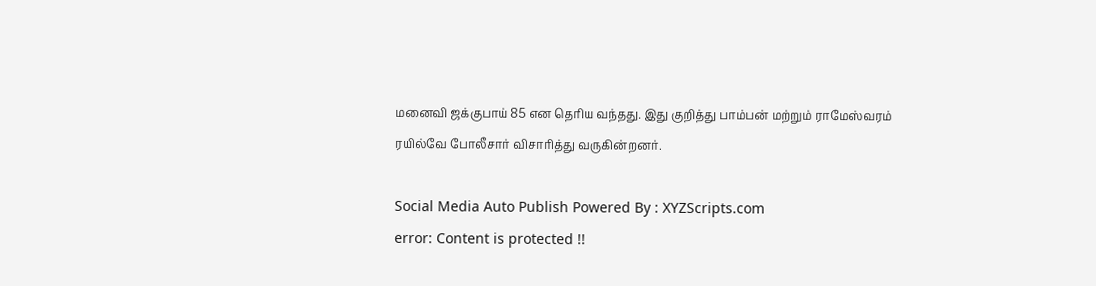மனைவி ஜக்குபாய் 85 என தெரிய வந்தது. இது குறித்து பாம்பன் மற்றும் ராமேஸ்வரம் ரயில்வே போலீசார் விசாரித்து வருகின்றனர்.

Social Media Auto Publish Powered By : XYZScripts.com
error: Content is protected !!